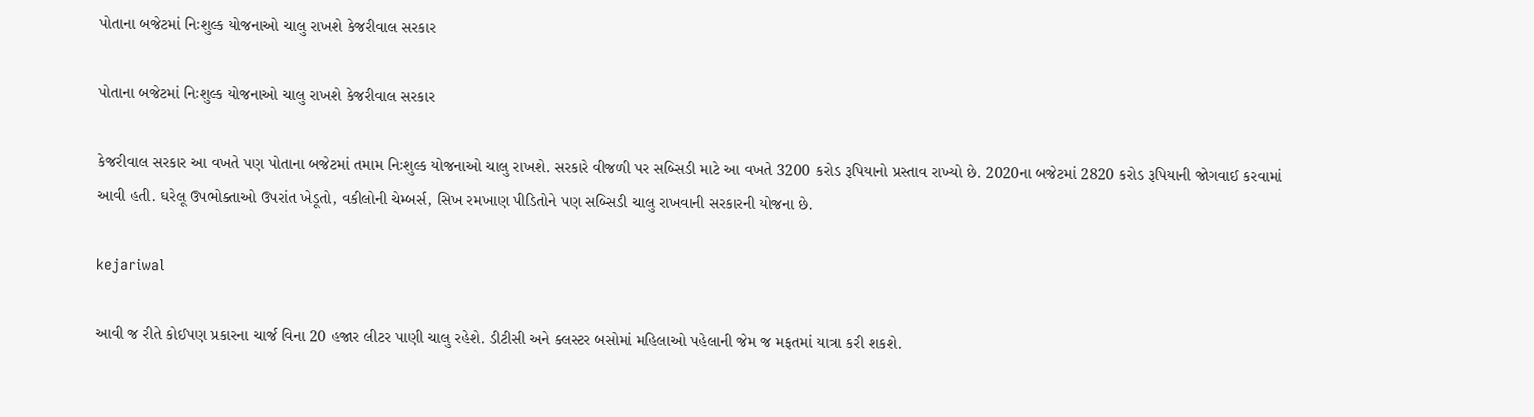પોતાના બજેટમાં નિઃશુલ્ક યોજનાઓ ચાલુ રાખશે કેજરીવાલ સરકાર

પોતાના બજેટમાં નિઃશુલ્ક યોજનાઓ ચાલુ રાખશે કેજરીવાલ સરકાર

કેજરીવાલ સરકાર આ વખતે પણ પોતાના બજેટમાં તમામ નિઃશુલ્ક યોજનાઓ ચાલુ રાખશે. સરકારે વીજળી પર સબ્સિડી માટે આ વખતે 3200 કરોડ રૂપિયાનો પ્રસ્તાવ રાખ્યો છે. 2020ના બજેટમાં 2820 કરોડ રૂપિયાની જોગવાઈ કરવામાં આવી હતી. ઘરેલૂ ઉપભોક્તાઓ ઉપરાંત ખેડૂતો, વકીલોની ચેમ્બર્સ, સિખ રમખાણ પીડિતોને પણ સબ્સિડી ચાલુ રાખવાની સરકારની યોજના છે.

kejariwal

આવી જ રીતે કોઈપણ પ્રકારના ચાર્જ વિના 20 હજાર લીટર પાણી ચાલુ રહેશે. ડીટીસી અને ક્લસ્ટર બસોમાં મહિલાઓ પહેલાની જેમ જ મફતમાં યાત્રા કરી શકશે.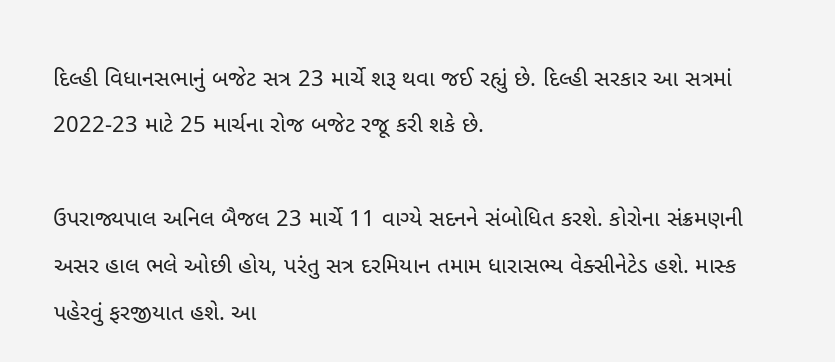દિલ્હી વિધાનસભાનું બજેટ સત્ર 23 માર્ચે શરૂ થવા જઈ રહ્યું છે. દિલ્હી સરકાર આ સત્રમાં 2022-23 માટે 25 માર્ચના રોજ બજેટ રજૂ કરી શકે છે.

ઉપરાજ્યપાલ અનિલ બૈજલ 23 માર્ચે 11 વાગ્યે સદનને સંબોધિત કરશે. કોરોના સંક્રમણની અસર હાલ ભલે ઓછી હોય, પરંતુ સત્ર દરમિયાન તમામ ધારાસભ્ય વેક્સીનેટેડ હશે. માસ્ક પહેરવું ફરજીયાત હશે. આ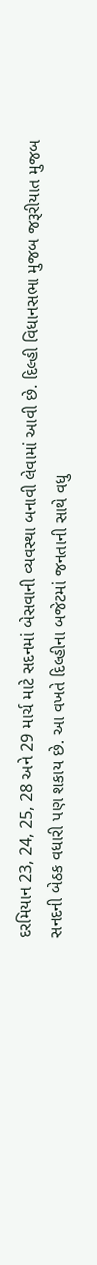દરમિયાન 23, 24, 25, 28 અને 29 માર્ચ માટે સદનમાં બેસવાની વ્યવસ્થા બનાવી લેવામાં આવી છે. દિલ્હી વિધાનસભા મુજબ જરૂરીયાત મુજબ સનદની બેઠક વધારી પણ શકાય છે. આ વખતે દિલ્હીના બજેટમાં જનતાની સાથે વધુ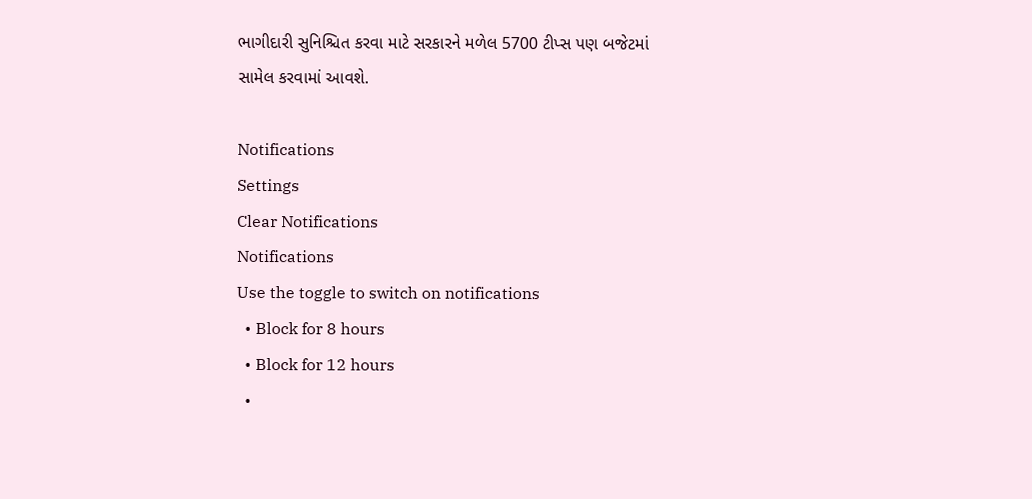ભાગીદારી સુનિશ્ચિત કરવા માટે સરકારને મળેલ 5700 ટીપ્સ પણ બજેટમાં સામેલ કરવામાં આવશે.

Notifications
Settings
Clear Notifications
Notifications
Use the toggle to switch on notifications
  • Block for 8 hours
  • Block for 12 hours
  •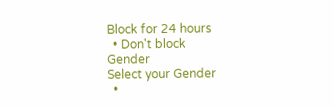Block for 24 hours
  • Don't block
Gender
Select your Gender
  •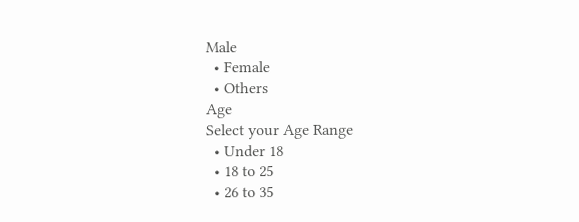Male
  • Female
  • Others
Age
Select your Age Range
  • Under 18
  • 18 to 25
  • 26 to 35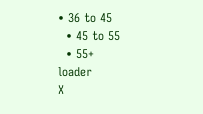• 36 to 45
  • 45 to 55
  • 55+
loader
X